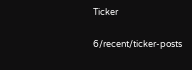Ticker

6/recent/ticker-posts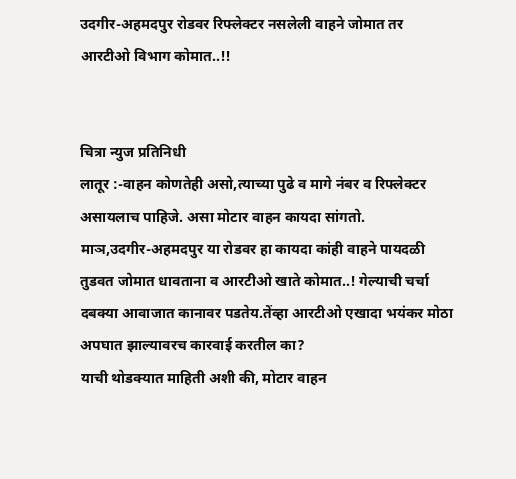उदगीर-अहमदपुर रोडवर रिफ्लेक्टर नसलेली वाहने जोमात तर आरटीओ विभाग कोमात..!!


चित्रा न्युज प्रतिनिधी
लातूर :-वाहन कोणतेही असो,त्याच्या पुढे व मागे नंबर व रिफ्लेक्टर असायलाच पाहिजे. असा मोटार वाहन कायदा सांगतो.
माञ,उदगीर-अहमदपुर या रोडवर हा कायदा कांही वाहने पायदळी तुडवत जोमात धावताना व आरटीओ खाते कोमात..! गेल्याची चर्चा दबक्या आवाजात कानावर पडतेय.तेंव्हा आरटीओ एखादा भयंकर मोठा अपघात झाल्यावरच कारवाई करतील का?
याची थोडक्यात माहिती अशी की, मोटार वाहन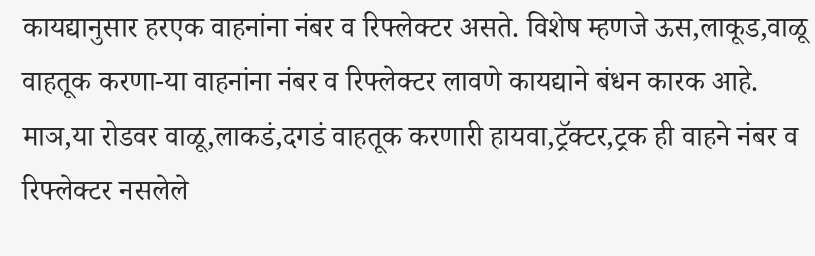कायद्यानुसार हरएक वाहनांना नंबर व रिफ्लेक्टर असते. विशेष म्हणजे ऊस,लाकूड,वाळू वाहतूक करणा-या वाहनांना नंबर व रिफ्लेक्टर लावणे कायद्याने बंधन कारक आहे.
माञ,या रोडवर वाळू,लाकडं,दगडं वाहतूक करणारी हायवा,ट्रॅक्टर,ट्रक ही वाहने नंबर व रिफ्लेक्टर नसलेले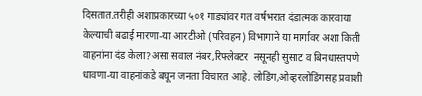दिसतात.तरीही अशाप्रकारच्या ५०१ गाड्यांवर गत वर्षभरात दंडात्मक कारवाया केल्याची बढाई मारणा-या आरटीओ (परिवहन) विभागाने या मार्गावर अशा किती वाहनांना दंड केला?असा सवाल नंबर,रिफ्लेक्टर  नसूनही सुसाट व बिनधास्तपणे धावणा-या वाहनांकडे बघून जनता विचारत आहे. लोडिंग,ओव्हरलोडिंगसह प्रवाशी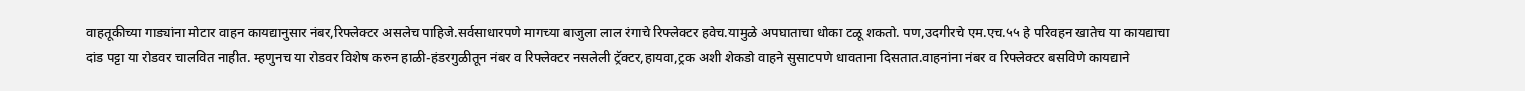वाहतूकीच्या गाड्यांना मोटार वाहन कायद्यानुसार नंबर,रिफ्लेक्टर असलेच पाहिजे.सर्वसाधारपणे मागच्या बाजुला लाल रंगाचे रिफ्लेक्टर हवेच.यामुळे अपघाताचा धोका टळू शकतो. पण,उदगीरचे एम.एच.५५ हे परिवहन खातेच या कायद्याचा दांड पट्टा या रोडवर चालवित नाहीत. म्हणुनच या रोडवर विशेष करुन हाळी-हंडरगुळीतून नंबर व रिफ्लेक्टर नसलेली ट्रॅक्टर,हायवा,ट्रक अशी शेकडो वाहने सुसाटपणे धावताना दिसतात.वाहनांना नंबर व रिफ्लेक्टर बसविणे कायद्याने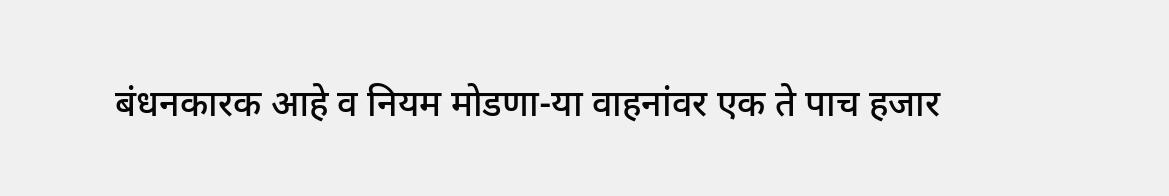बंधनकारक आहे व नियम मोडणा-या वाहनांवर एक ते पाच हजार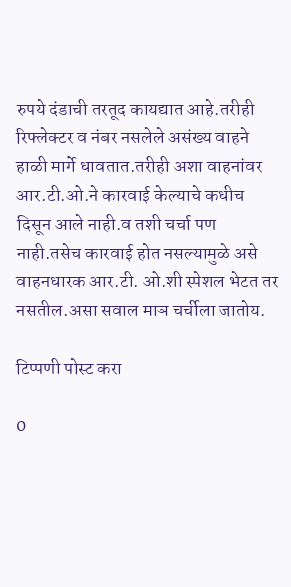रुपये दंडाची तरतूद कायद्यात आहे.तरीही रिफ्लेक्टर व नंबर नसलेले असंख्य वाहने हाळी मार्गे धावतात.तरीही अशा वाहनांवर आर.टी.ओ.ने कारवाई केल्याचे कधीच दिसून आले नाही.व तशी चर्चा पण नाही.तसेच कारवाई होत नसल्यामुळे असे वाहनधारक आर.टी. ओ.शी स्पेशल भेटत तर नसतील.असा सवाल माञ चर्चीला जातोय.

टिप्पणी पोस्ट करा

0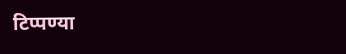टिप्पण्या